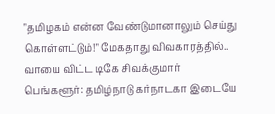"தமிழகம் என்ன வேண்டுமானாலும் செய்து கொள்ளட்டும்!" மேகதாது விவகாரத்தில்.. வாயை விட்ட டிகே சிவக்குமார்
பெங்களூர்: தமிழ்நாடு கர்நாடகா இடையே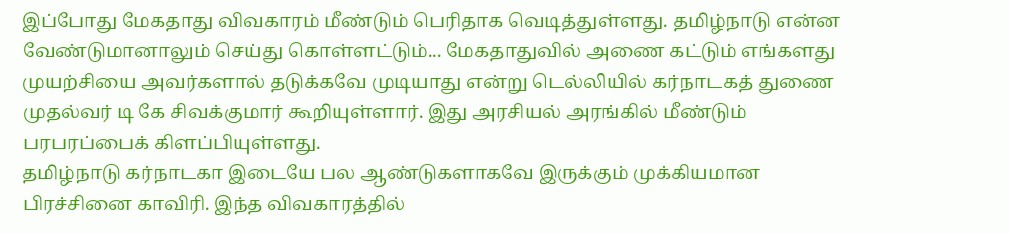இப்போது மேகதாது விவகாரம் மீண்டும் பெரிதாக வெடித்துள்ளது. தமிழ்நாடு என்ன வேண்டுமானாலும் செய்து கொள்ளட்டும்... மேகதாதுவில் அணை கட்டும் எங்களது முயற்சியை அவர்களால் தடுக்கவே முடியாது என்று டெல்லியில் கர்நாடகத் துணை முதல்வர் டி கே சிவக்குமார் கூறியுள்ளார். இது அரசியல் அரங்கில் மீண்டும் பரபரப்பைக் கிளப்பியுள்ளது.
தமிழ்நாடு கர்நாடகா இடையே பல ஆண்டுகளாகவே இருக்கும் முக்கியமான பிரச்சினை காவிரி. இந்த விவகாரத்தில்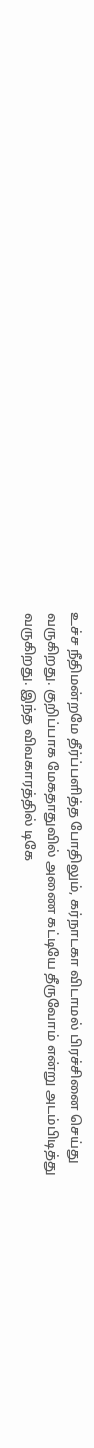உச்ச நீதிமன்றமே தீர்ப்பளித்த போதிலும், கர்நாடகா விடாமல் பிரச்சினை செய்து வருகிறது. குறிப்பாக மேகதாதுவில் அணை கட்டியே தீருவோம் என்று அடம்பிடித்து வருகிறது. இந்த விவகாரத்தில் டிகே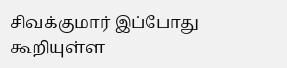சிவக்குமார் இப்போது கூறியுள்ள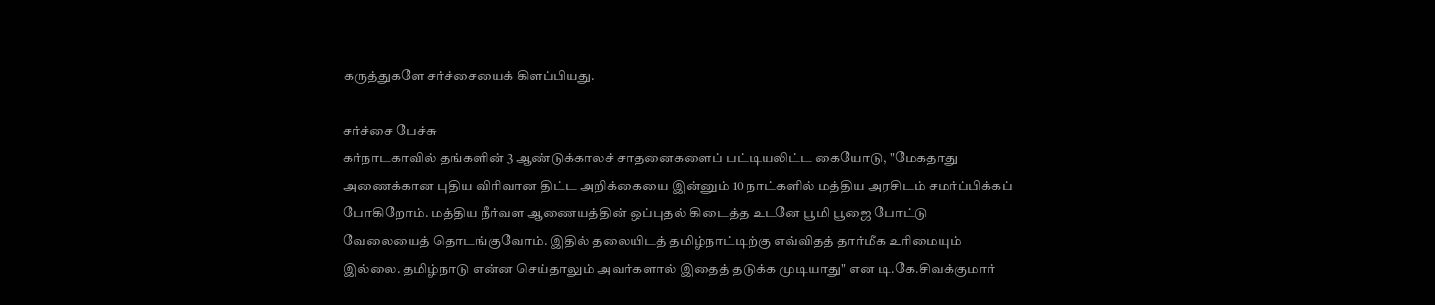கருத்துகளே சர்ச்சையைக் கிளப்பியது.

சர்ச்சை பேச்சு
கர்நாடகாவில் தங்களின் 3 ஆண்டுக்காலச் சாதனைகளைப் பட்டியலிட்ட கையோடு, "மேகதாது அணைக்கான புதிய விரிவான திட்ட அறிக்கையை இன்னும் 10 நாட்களில் மத்திய அரசிடம் சமர்ப்பிக்கப் போகிறோம். மத்திய நீர்வள ஆணையத்தின் ஒப்புதல் கிடைத்த உடனே பூமி பூஜை போட்டு வேலையைத் தொடங்குவோம். இதில் தலையிடத் தமிழ்நாட்டிற்கு எவ்விதத் தார்மீக உரிமையும் இல்லை. தமிழ்நாடு என்ன செய்தாலும் அவர்களால் இதைத் தடுக்க முடியாது" என டி.கே.சிவக்குமார்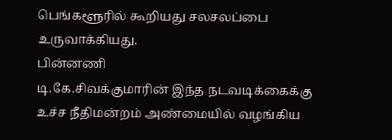பெங்களூரில் கூறியது சலசலப்பை உருவாக்கியது.
பின்னணி
டி.கே.சிவக்குமாரின் இந்த நடவடிக்கைக்கு உச்ச நீதிமன்றம் அண்மையில் வழங்கிய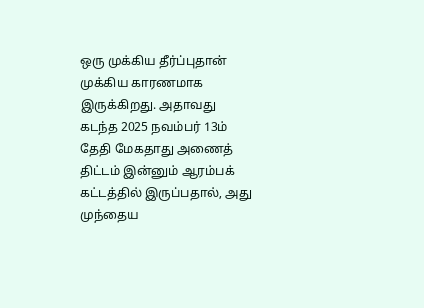ஒரு முக்கிய தீர்ப்புதான் முக்கிய காரணமாக இருக்கிறது. அதாவது கடந்த 2025 நவம்பர் 13ம் தேதி மேகதாது அணைத் திட்டம் இன்னும் ஆரம்பக் கட்டத்தில் இருப்பதால், அது முந்தைய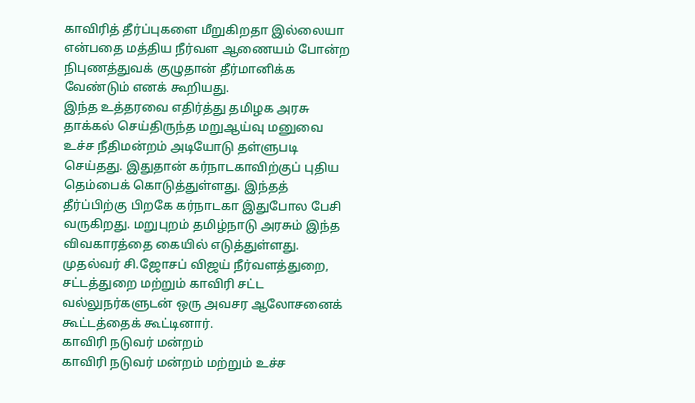காவிரித் தீர்ப்புகளை மீறுகிறதா இல்லையா என்பதை மத்திய நீர்வள ஆணையம் போன்ற நிபுணத்துவக் குழுதான் தீர்மானிக்க வேண்டும் எனக் கூறியது.
இந்த உத்தரவை எதிர்த்து தமிழக அரசு தாக்கல் செய்திருந்த மறுஆய்வு மனுவை உச்ச நீதிமன்றம் அடியோடு தள்ளுபடி செய்தது. இதுதான் கர்நாடகாவிற்குப் புதிய தெம்பைக் கொடுத்துள்ளது. இந்தத் தீர்ப்பிற்கு பிறகே கர்நாடகா இதுபோல பேசி வருகிறது. மறுபுறம் தமிழ்நாடு அரசும் இந்த விவகாரத்தை கையில் எடுத்துள்ளது. முதல்வர் சி.ஜோசப் விஜய் நீர்வளத்துறை, சட்டத்துறை மற்றும் காவிரி சட்ட வல்லுநர்களுடன் ஒரு அவசர ஆலோசனைக் கூட்டத்தைக் கூட்டினார்.
காவிரி நடுவர் மன்றம்
காவிரி நடுவர் மன்றம் மற்றும் உச்ச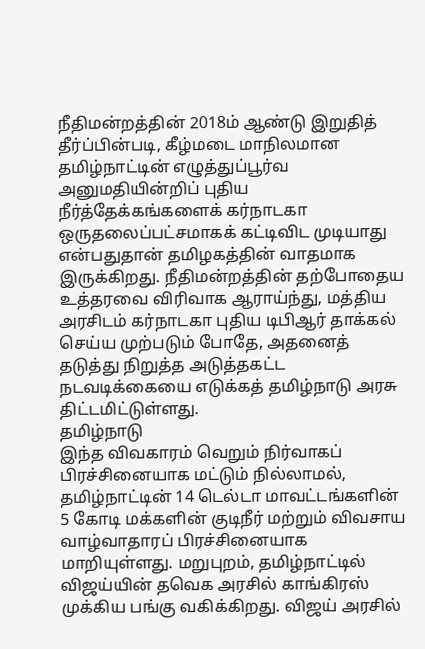நீதிமன்றத்தின் 2018ம் ஆண்டு இறுதித் தீர்ப்பின்படி, கீழ்மடை மாநிலமான தமிழ்நாட்டின் எழுத்துப்பூர்வ அனுமதியின்றிப் புதிய நீர்த்தேக்கங்களைக் கர்நாடகா ஒருதலைப்பட்சமாகக் கட்டிவிட முடியாது என்பதுதான் தமிழகத்தின் வாதமாக இருக்கிறது. நீதிமன்றத்தின் தற்போதைய உத்தரவை விரிவாக ஆராய்ந்து, மத்திய அரசிடம் கர்நாடகா புதிய டிபிஆர் தாக்கல் செய்ய முற்படும் போதே, அதனைத் தடுத்து நிறுத்த அடுத்தகட்ட நடவடிக்கையை எடுக்கத் தமிழ்நாடு அரசு திட்டமிட்டுள்ளது.
தமிழ்நாடு
இந்த விவகாரம் வெறும் நிர்வாகப் பிரச்சினையாக மட்டும் நில்லாமல், தமிழ்நாட்டின் 14 டெல்டா மாவட்டங்களின் 5 கோடி மக்களின் குடிநீர் மற்றும் விவசாய வாழ்வாதாரப் பிரச்சினையாக மாறியுள்ளது. மறுபுறம், தமிழ்நாட்டில் விஜய்யின் தவெக அரசில் காங்கிரஸ் முக்கிய பங்கு வகிக்கிறது. விஜய் அரசில்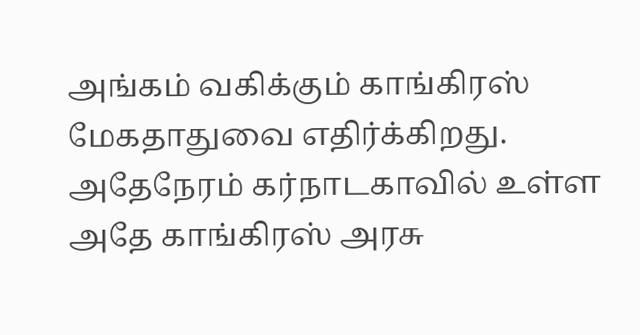அங்கம் வகிக்கும் காங்கிரஸ் மேகதாதுவை எதிர்க்கிறது. அதேநேரம் கர்நாடகாவில் உள்ள அதே காங்கிரஸ் அரசு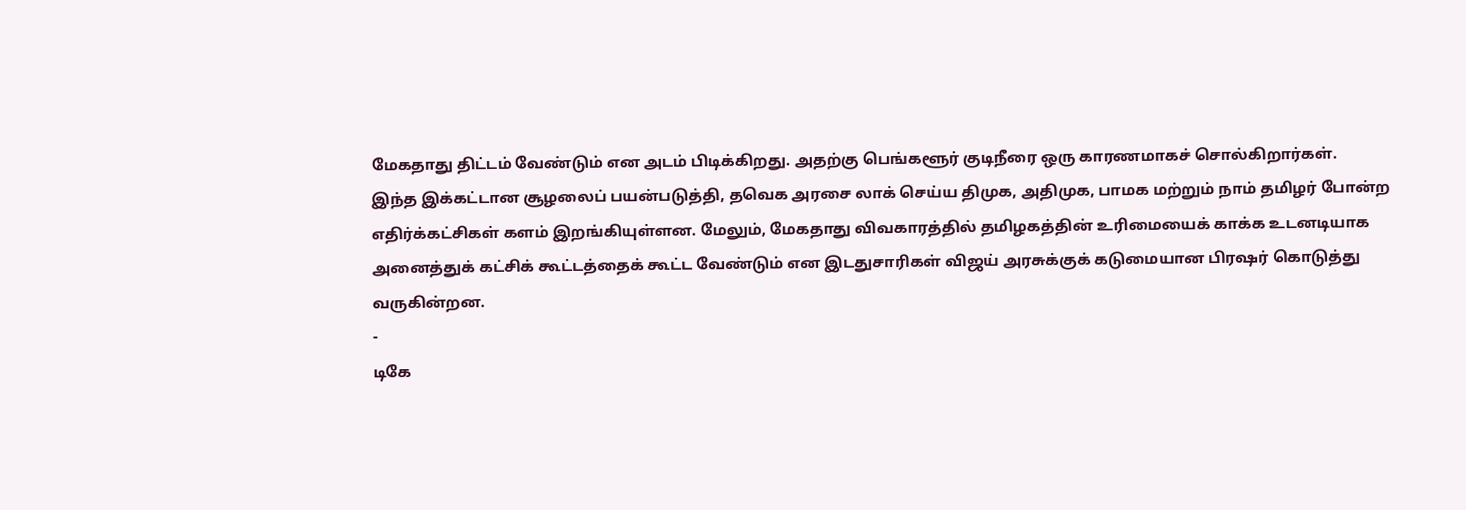மேகதாது திட்டம் வேண்டும் என அடம் பிடிக்கிறது. அதற்கு பெங்களூர் குடிநீரை ஒரு காரணமாகச் சொல்கிறார்கள்.
இந்த இக்கட்டான சூழலைப் பயன்படுத்தி, தவெக அரசை லாக் செய்ய திமுக, அதிமுக, பாமக மற்றும் நாம் தமிழர் போன்ற எதிர்க்கட்சிகள் களம் இறங்கியுள்ளன. மேலும், மேகதாது விவகாரத்தில் தமிழகத்தின் உரிமையைக் காக்க உடனடியாக அனைத்துக் கட்சிக் கூட்டத்தைக் கூட்ட வேண்டும் என இடதுசாரிகள் விஜய் அரசுக்குக் கடுமையான பிரஷர் கொடுத்து வருகின்றன.
-
டிகே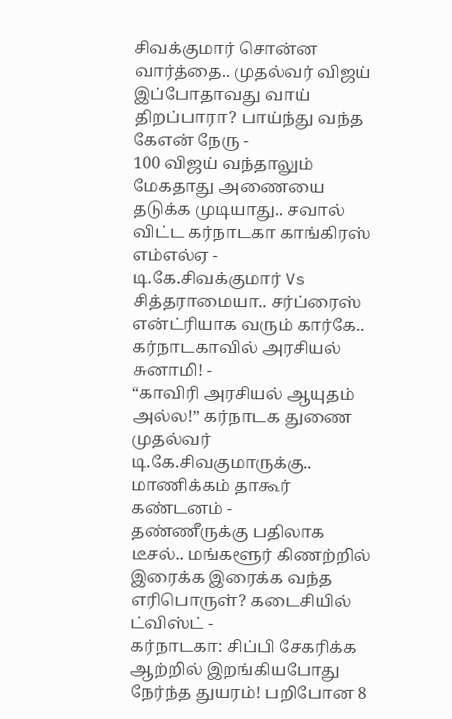சிவக்குமார் சொன்ன வார்த்தை.. முதல்வர் விஜய் இப்போதாவது வாய் திறப்பாரா? பாய்ந்து வந்த கேஎன் நேரு -
100 விஜய் வந்தாலும் மேகதாது அணையை தடுக்க முடியாது.. சவால் விட்ட கர்நாடகா காங்கிரஸ் எம்எல்ஏ -
டி.கே.சிவக்குமார் Vs சித்தராமையா.. சர்ப்ரைஸ் என்ட்ரியாக வரும் கார்கே.. கர்நாடகாவில் அரசியல் சுனாமி! -
“காவிரி அரசியல் ஆயுதம் அல்ல!” கர்நாடக துணை முதல்வர் டி.கே.சிவகுமாருக்கு.. மாணிக்கம் தாகூர் கண்டனம் -
தண்ணீருக்கு பதிலாக டீசல்.. மங்களூர் கிணற்றில் இரைக்க இரைக்க வந்த எரிபொருள்? கடைசியில் ட்விஸ்ட் -
கர்நாடகா: சிப்பி சேகரிக்க ஆற்றில் இறங்கியபோது நேர்ந்த துயரம்! பறிபோன 8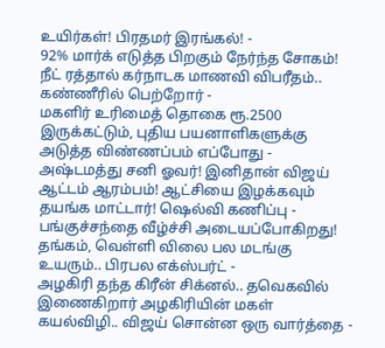உயிர்கள்! பிரதமர் இரங்கல்! -
92% மார்க் எடுத்த பிறகும் நேர்ந்த சோகம்! நீட் ரத்தால் கர்நாடக மாணவி விபரீதம்.. கண்ணீரில் பெற்றோர் -
மகளிர் உரிமைத் தொகை ரூ.2500 இருக்கட்டும், புதிய பயனாளிகளுக்கு அடுத்த விண்ணப்பம் எப்போது -
அஷ்டமத்து சனி ஓவர்! இனிதான் விஜய் ஆட்டம் ஆரம்பம்! ஆட்சியை இழக்கவும் தயங்க மாட்டார்! ஷெல்வி கணிப்பு -
பங்குச்சந்தை வீழ்ச்சி அடையப்போகிறது! தங்கம், வெள்ளி விலை பல மடங்கு உயரும்.. பிரபல எக்ஸ்பர்ட் -
அழகிரி தந்த கிரீன் சிக்னல்.. தவெகவில் இணைகிறார் அழகிரியின் மகள் கயல்விழி.. விஜய் சொன்ன ஒரு வார்த்தை -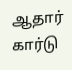ஆதார் கார்டு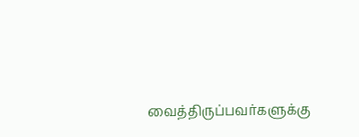வைத்திருப்பவர்களுக்கு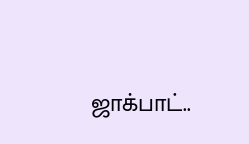ஜாக்பாட்..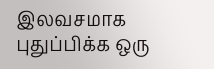இலவசமாக புதுப்பிக்க ஒரு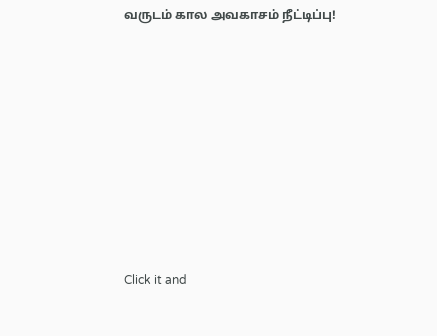வருடம் கால அவகாசம் நீட்டிப்பு!












Click it and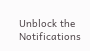Unblock the Notifications